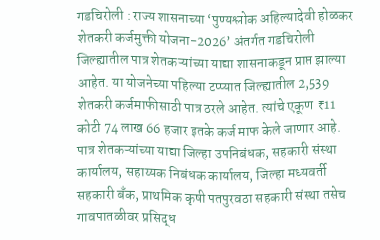गडचिरोली : राज्य शासनाच्या ‘पुण्यश्लोक अहिल्यादेवी होळकर शेतकरी कर्जमुक्ती योजना-2026’ अंतर्गत गडचिरोली जिल्ह्यातील पात्र शेतकऱ्यांच्या याद्या शासनाकडून प्राप्त झाल्या आहेत. या योजनेच्या पहिल्या टप्प्यात जिल्ह्यातील 2,539 शेतकरी कर्जमाफीसाठी पात्र ठरले आहेत. त्यांचे एकूण ₹11 कोटी 74 लाख 66 हजार इतके कर्ज माफ केले जाणार आहे. पात्र शेतकऱ्यांच्या याद्या जिल्हा उपनिबंधक, सहकारी संस्था कार्यालय, सहाय्यक निबंधक कार्यालय, जिल्हा मध्यवर्ती सहकारी बँक, प्राथमिक कृषी पतपुरवठा सहकारी संस्था तसेच गावपातळीवर प्रसिद्ध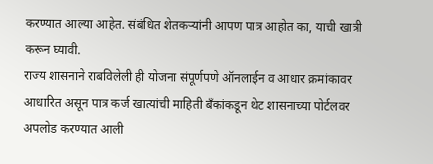करण्यात आल्या आहेत. संबंधित शेतकऱ्यांनी आपण पात्र आहोत का, याची खात्री करून घ्यावी.
राज्य शासनाने राबविलेली ही योजना संपूर्णपणे ऑनलाईन व आधार क्रमांकावर आधारित असून पात्र कर्ज खात्यांची माहिती बँकांकडून थेट शासनाच्या पोर्टलवर अपलोड करण्यात आली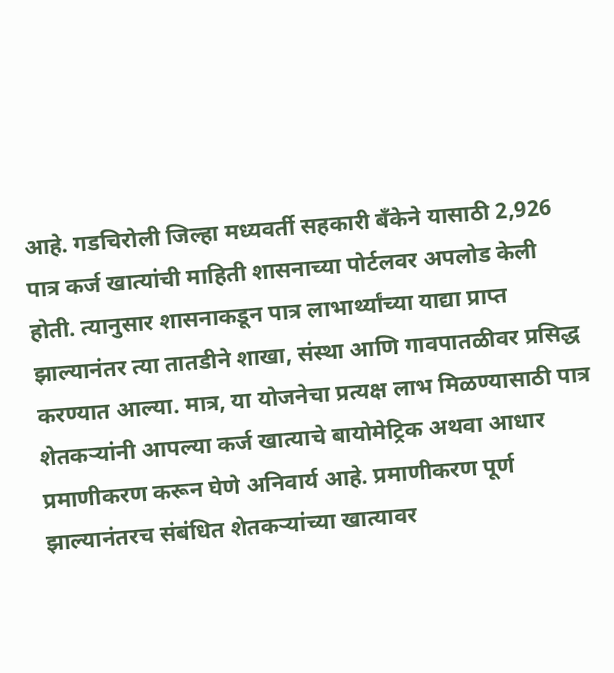आहे. गडचिरोली जिल्हा मध्यवर्ती सहकारी बँकेने यासाठी 2,926 पात्र कर्ज खात्यांची माहिती शासनाच्या पोर्टलवर अपलोड केली होती. त्यानुसार शासनाकडून पात्र लाभार्थ्यांच्या याद्या प्राप्त झाल्यानंतर त्या तातडीने शाखा, संस्था आणि गावपातळीवर प्रसिद्ध करण्यात आल्या. मात्र, या योजनेचा प्रत्यक्ष लाभ मिळण्यासाठी पात्र शेतकऱ्यांनी आपल्या कर्ज खात्याचे बायोमेट्रिक अथवा आधार प्रमाणीकरण करून घेणे अनिवार्य आहे. प्रमाणीकरण पूर्ण झाल्यानंतरच संबंधित शेतकऱ्यांच्या खात्यावर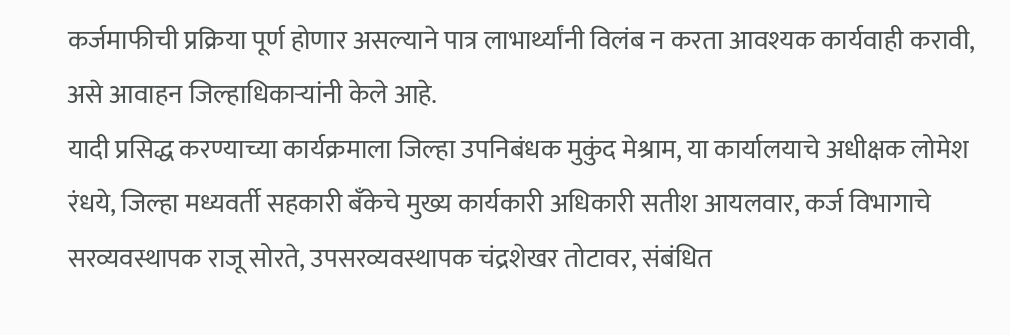कर्जमाफीची प्रक्रिया पूर्ण होणार असल्याने पात्र लाभार्थ्यांनी विलंब न करता आवश्यक कार्यवाही करावी, असे आवाहन जिल्हाधिकाऱ्यांनी केले आहे.
यादी प्रसिद्ध करण्याच्या कार्यक्रमाला जिल्हा उपनिबंधक मुकुंद मेश्राम, या कार्यालयाचे अधीक्षक लोमेश रंधये, जिल्हा मध्यवर्ती सहकारी बँकेचे मुख्य कार्यकारी अधिकारी सतीश आयलवार, कर्ज विभागाचे सरव्यवस्थापक राजू सोरते, उपसरव्यवस्थापक चंद्रशेखर तोटावर, संबंधित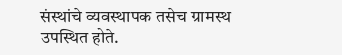संस्थांचे व्यवस्थापक तसेच ग्रामस्थ उपस्थित होते.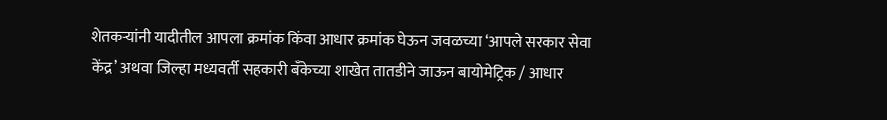शेतकऱ्यांनी यादीतील आपला क्रमांक किंवा आधार क्रमांक घेऊन जवळच्या ‘आपले सरकार सेवा केंद्र’ अथवा जिल्हा मध्यवर्ती सहकारी बँकेच्या शाखेत तातडीने जाऊन बायोमेट्रिक / आधार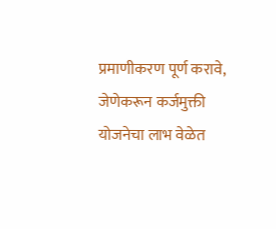प्रमाणीकरण पूर्ण करावे, जेणेकरून कर्जमुक्ती योजनेचा लाभ वेळेत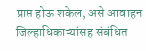प्राप्त होऊ शकेल, असे आवाहन जिल्हाधिकाऱ्यांसह संबंधित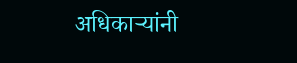अधिकाऱ्यांनी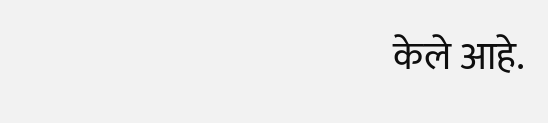केले आहे.